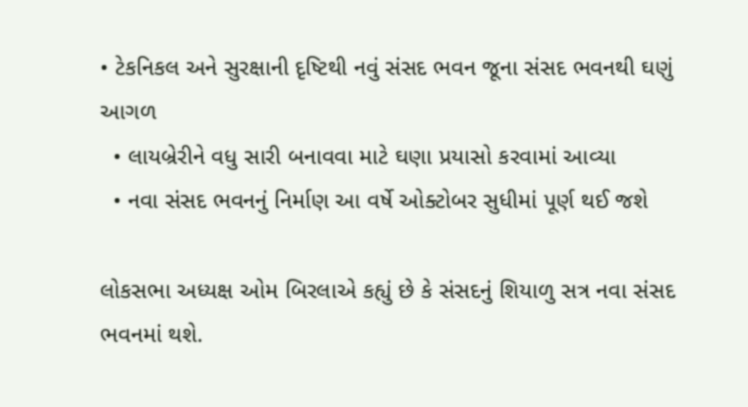• ટેકનિકલ અને સુરક્ષાની દૃષ્ટિથી નવું સંસદ ભવન જૂના સંસદ ભવનથી ઘણું આગળ
  • લાયબ્રેરીને વધુ સારી બનાવવા માટે ઘણા પ્રયાસો કરવામાં આવ્યા
  • નવા સંસદ ભવનનું નિર્માણ આ વર્ષે ઓક્ટોબર સુધીમાં પૂર્ણ થઈ જશે

લોકસભા અધ્યક્ષ ઓમ બિરલાએ કહ્યું છે કે સંસદનું શિયાળુ સત્ર નવા સંસદ ભવનમાં થશે.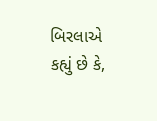બિરલાએ કહ્યું છે કે,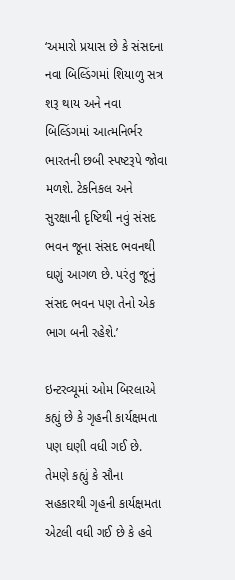‘અમારો પ્રયાસ છે કે સંસદના નવા બિલ્ડિંગમાં શિયાળુ સત્ર શરૂ થાય અને નવા બિલ્ડિંગમાં આત્મનિર્ભર ભારતની છબી સ્પષ્ટરૂપે જોવા મળશે. ટેકનિકલ અને સુરક્ષાની દૃષ્ટિથી નવું સંસદ ભવન જૂના સંસદ ભવનથી ઘણું આગળ છે. પરંતુ જૂનું સંસદ ભવન પણ તેનો એક ભાગ બની રહેશે.’

ઇન્ટરવ્યૂમાં ઓમ બિરલાએ કહ્યું છે કે ગૃહની કાર્યક્ષમતા પણ ઘણી વધી ગઈ છે. તેમણે કહ્યું કે સૌના સહકારથી ગૃહની કાર્યક્ષમતા એટલી વધી ગઈ છે કે હવે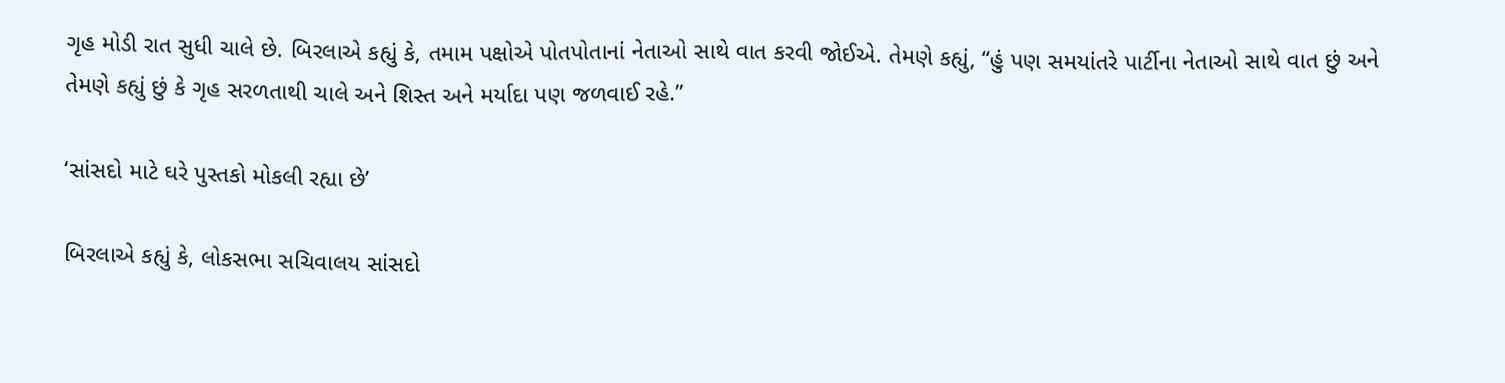ગૃહ મોડી રાત સુધી ચાલે છે. બિરલાએ કહ્યું કે, તમામ પક્ષોએ પોતપોતાનાં નેતાઓ સાથે વાત કરવી જોઈએ. તેમણે કહ્યું, “હું પણ સમયાંતરે પાર્ટીના નેતાઓ સાથે વાત છું અને તેમણે કહ્યું છું કે ગૃહ સરળતાથી ચાલે અને શિસ્ત અને મર્યાદા પણ જળવાઈ રહે.”

‘સાંસદો માટે ઘરે પુસ્તકો મોકલી રહ્યા છે’

બિરલાએ કહ્યું કે, લોકસભા સચિવાલય સાંસદો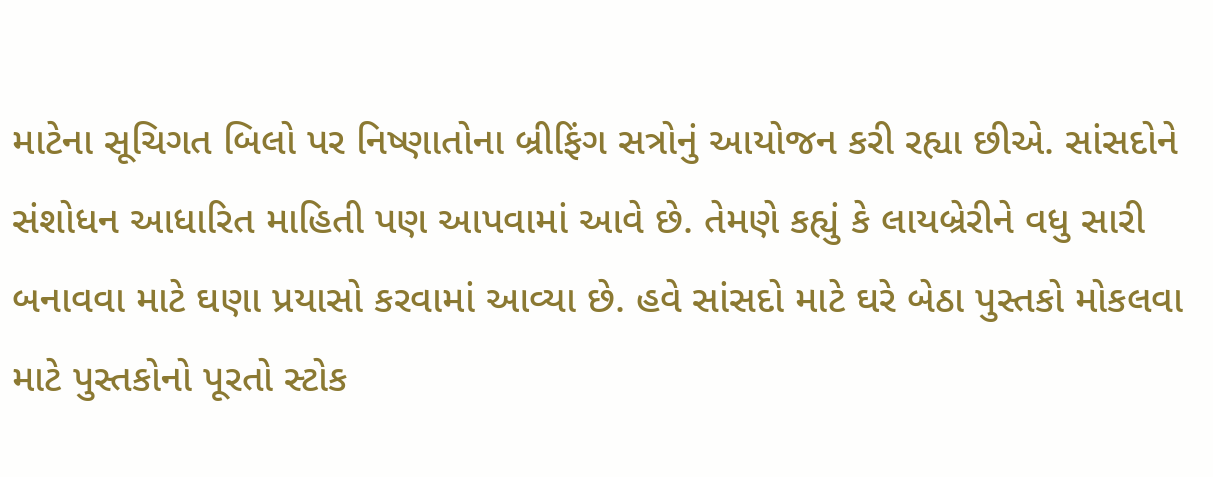માટેના સૂચિગત બિલો પર નિષ્ણાતોના બ્રીફિંગ સત્રોનું આયોજન કરી રહ્યા છીએ. સાંસદોને સંશોધન આધારિત માહિતી પણ આપવામાં આવે છે. તેમણે કહ્યું કે લાયબ્રેરીને વધુ સારી બનાવવા માટે ઘણા પ્રયાસો કરવામાં આવ્યા છે. હવે સાંસદો માટે ઘરે બેઠા પુસ્તકો મોકલવા માટે પુસ્તકોનો પૂરતો સ્ટોક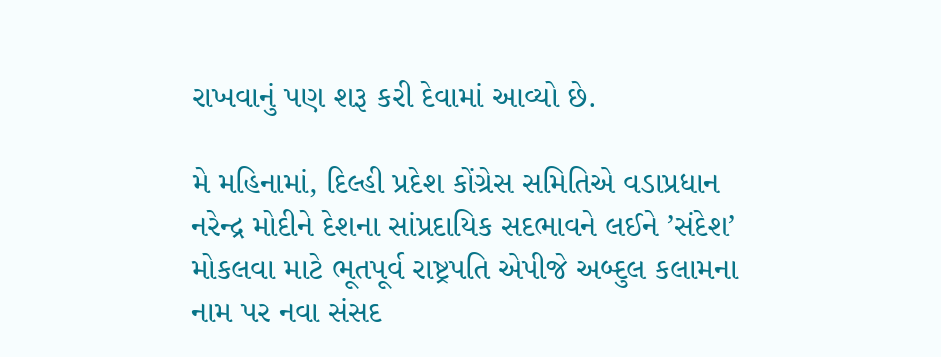રાખવાનું પણ શરૂ કરી દેવામાં આવ્યો છે.

મે મહિનામાં, દિલ્હી પ્રદેશ કોંગ્રેસ સમિતિએ વડાપ્રધાન નરેન્દ્ર મોદીને દેશના સાંપ્રદાયિક સદભાવને લઈને ’સંદેશ’ મોકલવા માટે ભૂતપૂર્વ રાષ્ટ્રપતિ એપીજે અબ્દુલ કલામના નામ પર નવા સંસદ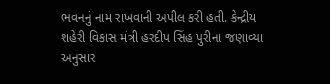ભવનનું નામ રાખવાની અપીલ કરી હતી. કેન્દ્રીય શહેરી વિકાસ મંત્રી હરદીપ સિંહ પુરીના જણાવ્યા અનુસાર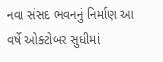નવા સંસદ ભવનનું નિર્માણ આ વર્ષે ઓક્ટોબર સુધીમાં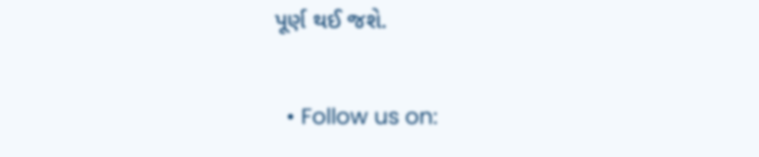પૂર્ણ થઈ જશે.

  • Follow us on: